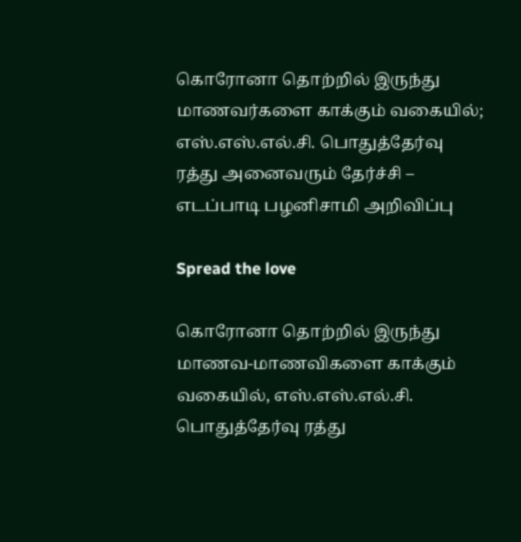கொரோனா தொற்றில் இருந்து மாணவர்களை காக்கும் வகையில்; எஸ்.எஸ்.எல்.சி. பொதுத்தேர்வு ரத்து அனைவரும் தேர்ச்சி – எடப்பாடி பழனிசாமி அறிவிப்பு

Spread the love

கொரோனா தொற்றில் இருந்து மாணவ-மாணவிகளை காக்கும் வகையில், எஸ்.எஸ்.எல்.சி. பொதுத்தேர்வு ரத்து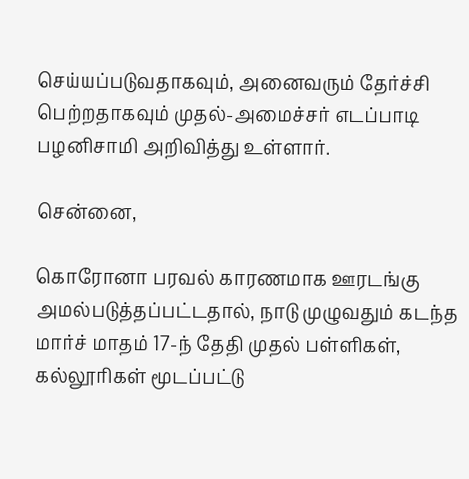செய்யப்படுவதாகவும், அனைவரும் தேர்ச்சி பெற்றதாகவும் முதல்-அமைச்சர் எடப்பாடி பழனிசாமி அறிவித்து உள்ளார்.

சென்னை,

கொரோனா பரவல் காரணமாக ஊரடங்கு அமல்படுத்தப்பட்டதால், நாடு முழுவதும் கடந்த மார்ச் மாதம் 17-ந் தேதி முதல் பள்ளிகள், கல்லூரிகள் மூடப்பட்டு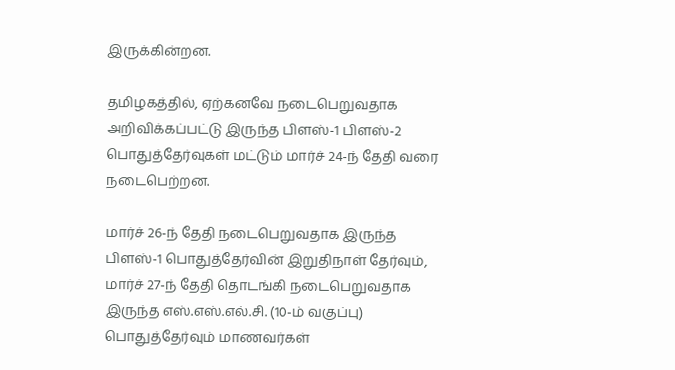இருக்கின்றன.

தமிழகத்தில், ஏற்கனவே நடைபெறுவதாக அறிவிக்கப்பட்டு இருந்த பிளஸ்-1 பிளஸ்-2 பொதுத்தேர்வுகள் மட்டும் மார்ச் 24-ந் தேதி வரை நடைபெற்றன.

மார்ச் 26-ந் தேதி நடைபெறுவதாக இருந்த பிளஸ்-1 பொதுத்தேர்வின் இறுதிநாள் தேர்வும், மார்ச் 27-ந் தேதி தொடங்கி நடைபெறுவதாக இருந்த எஸ்.எஸ்.எல்.சி. (10-ம் வகுப்பு) பொதுத்தேர்வும் மாணவர்கள்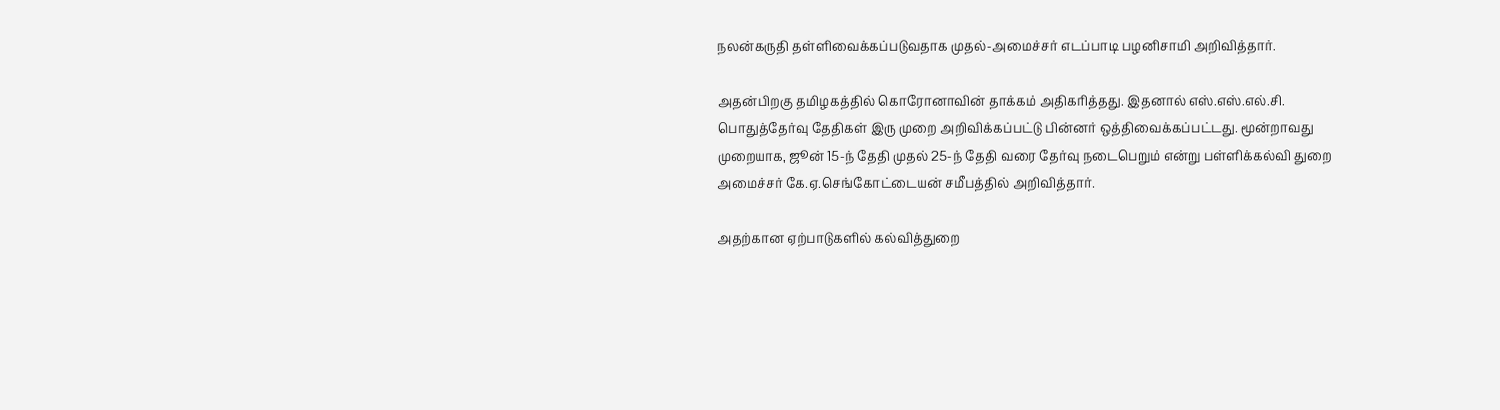நலன்கருதி தள்ளிவைக்கப்படுவதாக முதல்-அமைச்சர் எடப்பாடி பழனிசாமி அறிவித்தார்.

அதன்பிறகு தமிழகத்தில் கொரோனாவின் தாக்கம் அதிகரித்தது. இதனால் எஸ்.எஸ்.எல்.சி. பொதுத்தேர்வு தேதிகள் இரு முறை அறிவிக்கப்பட்டு பின்னர் ஒத்திவைக்கப்பட்டது. மூன்றாவது முறையாக, ஜூன் 15-ந் தேதி முதல் 25-ந் தேதி வரை தேர்வு நடைபெறும் என்று பள்ளிக்கல்வி துறை அமைச்சர் கே.ஏ.செங்கோட்டையன் சமீபத்தில் அறிவித்தார்.

அதற்கான ஏற்பாடுகளில் கல்வித்துறை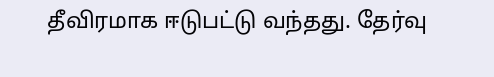தீவிரமாக ஈடுபட்டு வந்தது. தேர்வு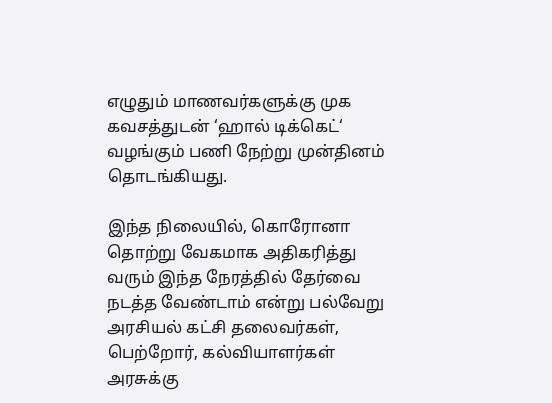எழுதும் மாணவர்களுக்கு முக கவசத்துடன் ‘ஹால் டிக்கெட்‘ வழங்கும் பணி நேற்று முன்தினம் தொடங்கியது.

இந்த நிலையில், கொரோனா தொற்று வேகமாக அதிகரித்து வரும் இந்த நேரத்தில் தேர்வை நடத்த வேண்டாம் என்று பல்வேறு அரசியல் கட்சி தலைவர்கள், பெற்றோர், கல்வியாளர்கள் அரசுக்கு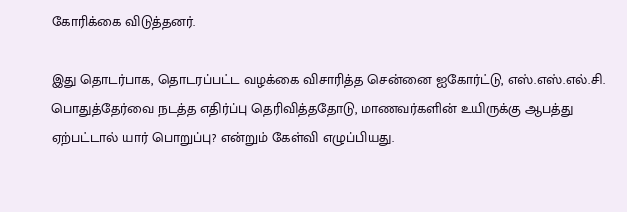கோரிக்கை விடுத்தனர்.

இது தொடர்பாக, தொடரப்பட்ட வழக்கை விசாரித்த சென்னை ஐகோர்ட்டு, எஸ்.எஸ்.எல்.சி. பொதுத்தேர்வை நடத்த எதிர்ப்பு தெரிவித்ததோடு, மாணவர்களின் உயிருக்கு ஆபத்து ஏற்பட்டால் யார் பொறுப்பு? என்றும் கேள்வி எழுப்பியது.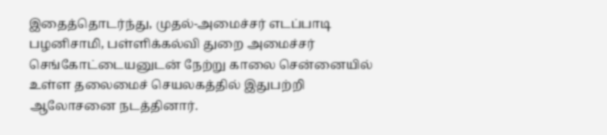இதைத்தொடர்ந்து, முதல்-அமைச்சர் எடப்பாடி பழனிசாமி, பள்ளிக்கல்வி துறை அமைச்சர் செங்கோட்டையனுடன் நேற்று காலை சென்னையில் உள்ள தலைமைச் செயலகத்தில் இதுபற்றி ஆலோசனை நடத்தினார்.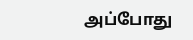அப்போது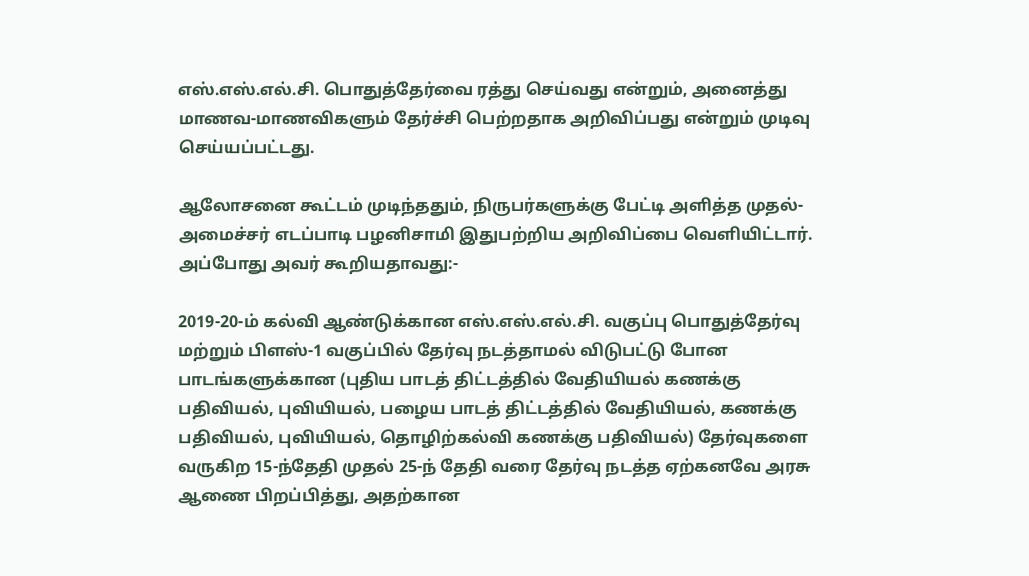எஸ்.எஸ்.எல்.சி. பொதுத்தேர்வை ரத்து செய்வது என்றும், அனைத்து மாணவ-மாணவிகளும் தேர்ச்சி பெற்றதாக அறிவிப்பது என்றும் முடிவு செய்யப்பட்டது.

ஆலோசனை கூட்டம் முடிந்ததும், நிருபர்களுக்கு பேட்டி அளித்த முதல்-அமைச்சர் எடப்பாடி பழனிசாமி இதுபற்றிய அறிவிப்பை வெளியிட்டார். அப்போது அவர் கூறியதாவது:-

2019-20-ம் கல்வி ஆண்டுக்கான எஸ்.எஸ்.எல்.சி. வகுப்பு பொதுத்தேர்வு மற்றும் பிளஸ்-1 வகுப்பில் தேர்வு நடத்தாமல் விடுபட்டு போன பாடங்களுக்கான (புதிய பாடத் திட்டத்தில் வேதியியல் கணக்கு பதிவியல், புவியியல், பழைய பாடத் திட்டத்தில் வேதியியல், கணக்கு பதிவியல், புவியியல், தொழிற்கல்வி கணக்கு பதிவியல்) தேர்வுகளை வருகிற 15-ந்தேதி முதல் 25-ந் தேதி வரை தேர்வு நடத்த ஏற்கனவே அரசு ஆணை பிறப்பித்து, அதற்கான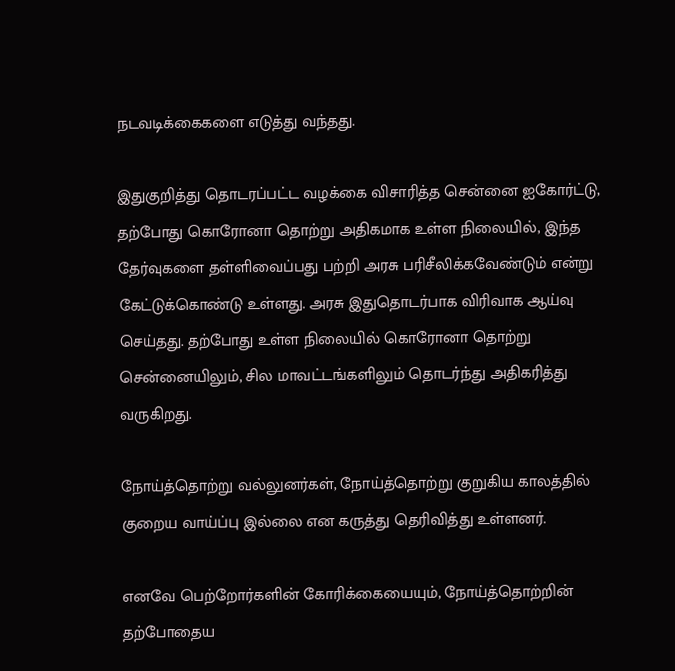நடவடிக்கைகளை எடுத்து வந்தது.

இதுகுறித்து தொடரப்பட்ட வழக்கை விசாரித்த சென்னை ஐகோர்ட்டு, தற்போது கொரோனா தொற்று அதிகமாக உள்ள நிலையில், இந்த தேர்வுகளை தள்ளிவைப்பது பற்றி அரசு பரிசீலிக்கவேண்டும் என்று கேட்டுக்கொண்டு உள்ளது. அரசு இதுதொடர்பாக விரிவாக ஆய்வு செய்தது. தற்போது உள்ள நிலையில் கொரோனா தொற்று சென்னையிலும், சில மாவட்டங்களிலும் தொடர்ந்து அதிகரித்து வருகிறது.

நோய்த்தொற்று வல்லுனர்கள், நோய்த்தொற்று குறுகிய காலத்தில் குறைய வாய்ப்பு இல்லை என கருத்து தெரிவித்து உள்ளனர்.

எனவே பெற்றோர்களின் கோரிக்கையையும், நோய்த்தொற்றின் தற்போதைய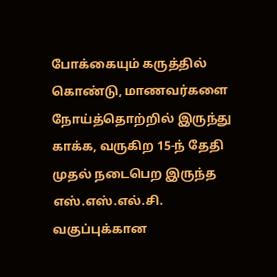போக்கையும் கருத்தில் கொண்டு, மாணவர்களை நோய்த்தொற்றில் இருந்து காக்க, வருகிற 15-ந் தேதி முதல் நடைபெற இருந்த எஸ்.எஸ்.எல்.சி. வகுப்புக்கான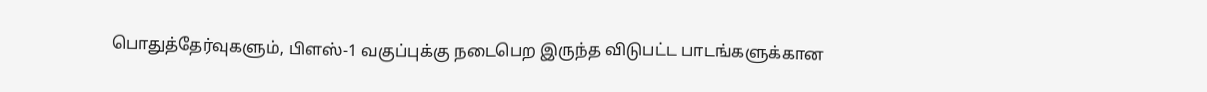பொதுத்தேர்வுகளும், பிளஸ்-1 வகுப்புக்கு நடைபெற இருந்த விடுபட்ட பாடங்களுக்கான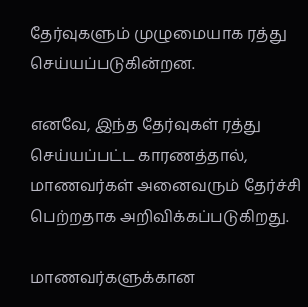தேர்வுகளும் முழுமையாக ரத்து செய்யப்படுகின்றன.

எனவே, இந்த தேர்வுகள் ரத்து செய்யப்பட்ட காரணத்தால், மாணவர்கள் அனைவரும் தேர்ச்சி பெற்றதாக அறிவிக்கப்படுகிறது.

மாணவர்களுக்கான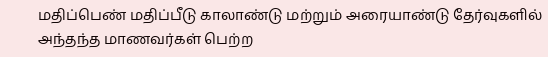மதிப்பெண் மதிப்பீடு காலாண்டு மற்றும் அரையாண்டு தேர்வுகளில் அந்தந்த மாணவர்கள் பெற்ற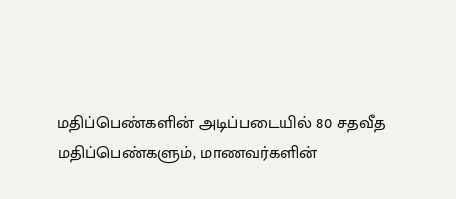மதிப்பெண்களின் அடிப்படையில் 80 சதவீத மதிப்பெண்களும், மாணவர்களின்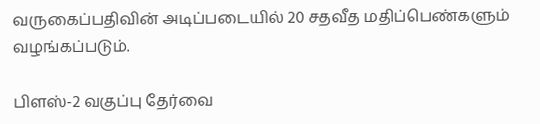வருகைப்பதிவின் அடிப்படையில் 20 சதவீத மதிப்பெண்களும் வழங்கப்படும்.

பிளஸ்-2 வகுப்பு தேர்வை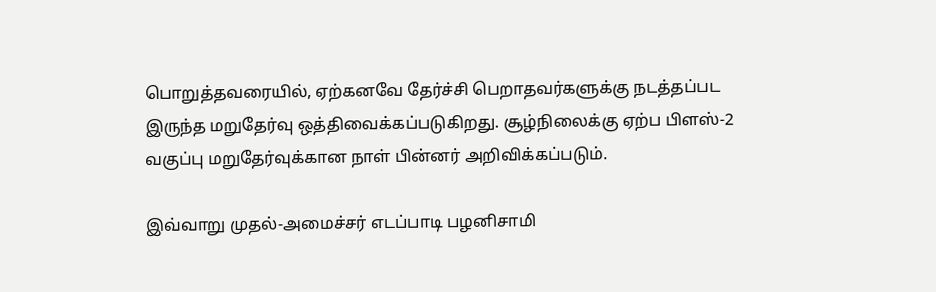பொறுத்தவரையில், ஏற்கனவே தேர்ச்சி பெறாதவர்களுக்கு நடத்தப்பட இருந்த மறுதேர்வு ஒத்திவைக்கப்படுகிறது. சூழ்நிலைக்கு ஏற்ப பிளஸ்-2 வகுப்பு மறுதேர்வுக்கான நாள் பின்னர் அறிவிக்கப்படும்.

இவ்வாறு முதல்-அமைச்சர் எடப்பாடி பழனிசாமி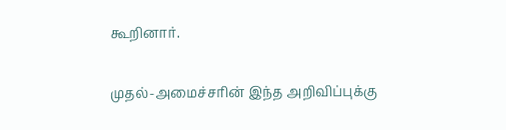கூறினார்.

முதல்-அமைச்சரின் இந்த அறிவிப்புக்கு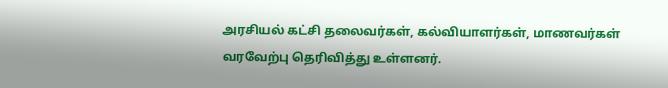அரசியல் கட்சி தலைவர்கள், கல்வியாளர்கள், மாணவர்கள் வரவேற்பு தெரிவித்து உள்ளனர்.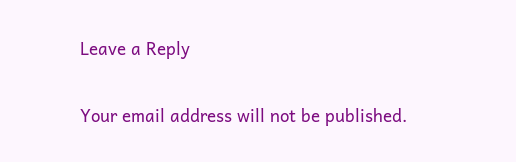Leave a Reply

Your email address will not be published.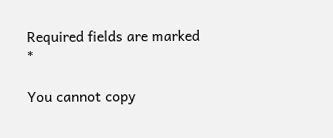Required fields are marked *

You cannot copy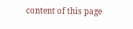content of this page